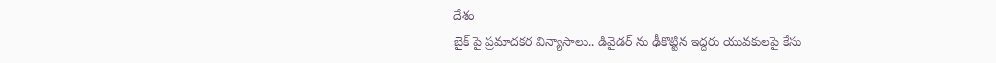దేశం
బైక్ పై ప్రమాదకర విన్యాసాలు.. డివైడర్ ను ఢీకొట్టిన ఇద్దరు యువకులపై కేసు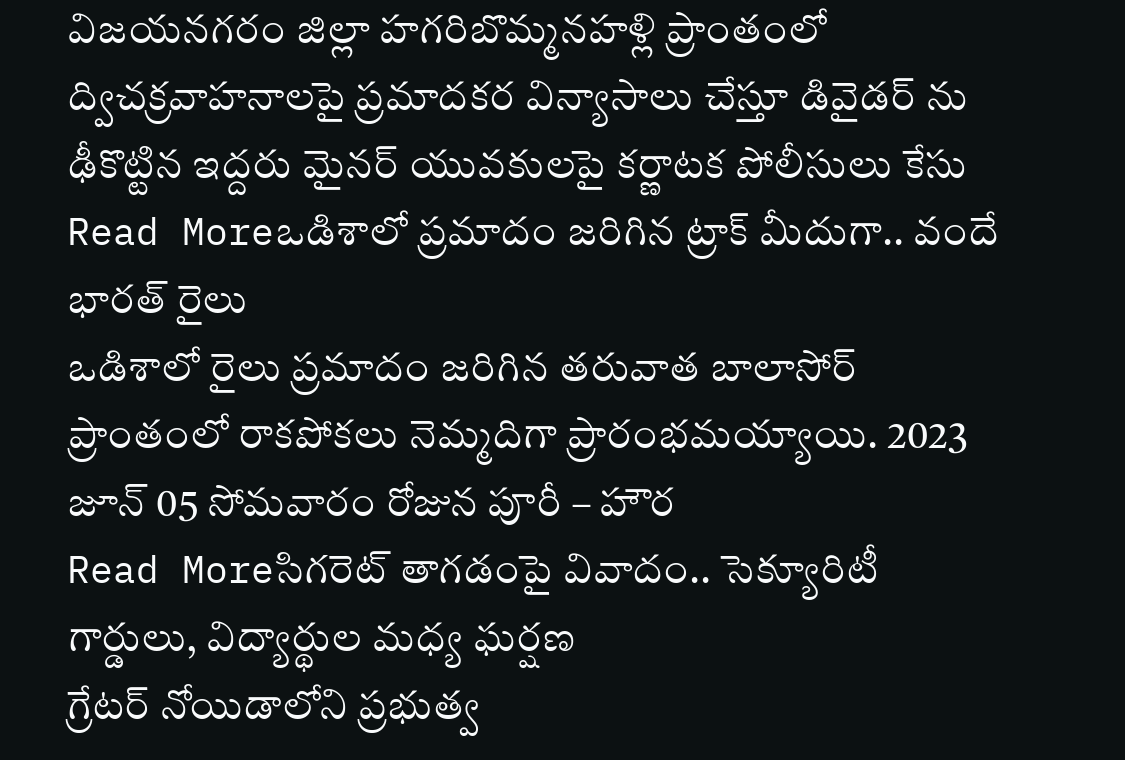విజయనగరం జిల్లా హగరిబొమ్మనహళ్లి ప్రాంతంలో ద్విచక్రవాహనాలపై ప్రమాదకర విన్యాసాలు చేస్తూ డివైడర్ ను ఢీకొట్టిన ఇద్దరు మైనర్ యువకులపై కర్ణాటక పోలీసులు కేసు
Read Moreఒడిశాలో ప్రమాదం జరిగిన ట్రాక్ మీదుగా.. వందే భారత్ రైలు
ఒడిశాలో రైలు ప్రమాదం జరిగిన తరువాత బాలాసోర్ ప్రాంతంలో రాకపోకలు నెమ్మదిగా ప్రారంభమయ్యాయి. 2023 జూన్ 05 సోమవారం రోజున పూరీ – హౌర
Read Moreసిగరెట్ తాగడంపై వివాదం.. సెక్యూరిటీ గార్డులు, విద్యార్థుల మధ్య ఘర్షణ
గ్రేటర్ నోయిడాలోని ప్రభుత్వ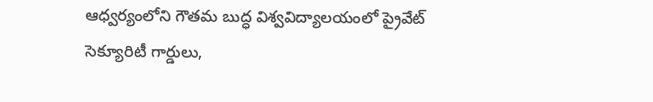ఆధ్వర్యంలోని గౌతమ బుద్ధ విశ్వవిద్యాలయంలో ప్రైవేట్ సెక్యూరిటీ గార్డులు,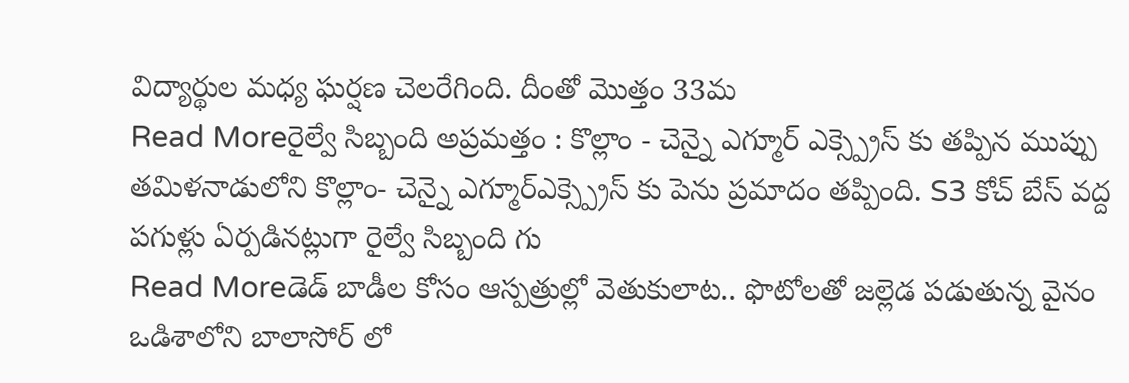విద్యార్థుల మధ్య ఘర్షణ చెలరేగింది. దీంతో మొత్తం 33మ
Read Moreరైల్వే సిబ్బంది అప్రమత్తం : కొల్లాం - చెన్నై ఎగ్మూర్ ఎక్స్ప్రెస్ కు తప్పిన ముప్పు
తమిళనాడులోని కొల్లాం- చెన్నై ఎగ్మూర్ఎక్స్ప్రెస్ కు పెను ప్రమాదం తప్పింది. S3 కోచ్ బేస్ వద్ద పగుళ్లు ఏర్పడినట్లుగా రైల్వే సిబ్బంది గు
Read Moreడెడ్ బాడీల కోసం ఆస్పత్రుల్లో వెతుకులాట.. ఫొటోలతో జల్లెడ పడుతున్న వైనం
ఒడిశాలోని బాలాసోర్ లో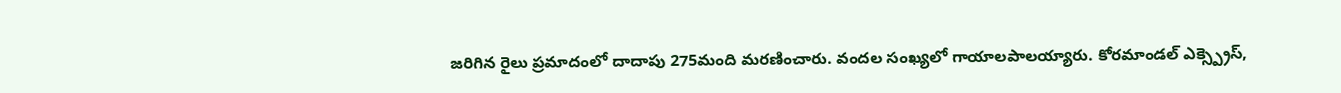జరిగిన రైలు ప్రమాదంలో దాదాపు 275మంది మరణించారు. వందల సంఖ్యలో గాయాలపాలయ్యారు. కోరమాండల్ ఎక్స్ప్రెస్,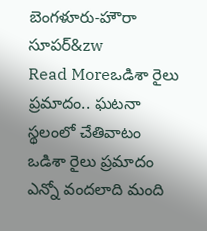బెంగళూరు-హౌరా సూపర్&zw
Read Moreఒడిశా రైలు ప్రమాదం.. ఘటనా స్థలంలో చేతివాటం
ఒడిశా రైలు ప్రమాదం ఎన్నో వందలాది మంది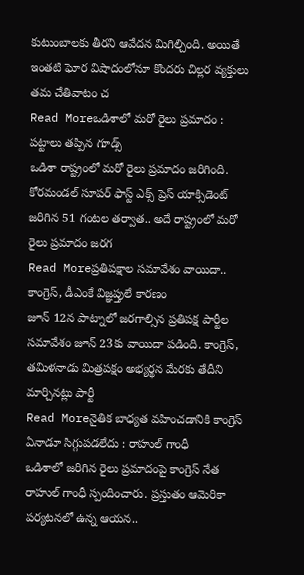కుటుంబాలకు తీరని ఆవేదన మిగిల్చింది. అయితే ఇంతటి ఘోర విషాదంలోనూ కొందరు చిల్లర వ్యక్తులు తమ చేతివాటం చ
Read Moreఒడిశాలో మరో రైలు ప్రమాదం : పట్టాలు తప్పిన గూడ్స్
ఒడిశా రాష్ట్రంలో మరో రైలు ప్రమాదం జరిగింది. కోరమండల్ సూపర్ ఫాస్ట్ ఎక్స్ ప్రెస్ యాక్సిడెంట్ జరిగిన 51 గంటల తర్వాత.. అదే రాష్ట్రంలో మరో రైలు ప్రమాదం జరగ
Read Moreప్రతిపక్షాల సమావేశం వాయిదా.. కాంగ్రెస్, డీఎంకే విజ్ఞప్తులే కారణం
జూన్ 12న పాట్నాలో జరగాల్సిన ప్రతిపక్ష పార్టీల సమావేశం జూన్ 23కు వాయిదా పడింది. కాంగ్రెస్, తమిళనాడు మిత్రపక్షం అభ్యర్థన మేరకు తేదీని మార్చినట్లు పార్టీ
Read Moreనైతిక బాధ్యత వహించడానికి కాంగ్రెస్ ఏనాడూ సిగ్గుపడలేదు : రాహుల్ గాంధీ
ఒడిశాలో జరిగిన రైలు ప్రమాదంపై కాంగ్రెస్ నేత రాహుల్ గాంధీ స్పందించారు. ప్రస్తుతం ఆమెరికా పర్యటనలో ఉన్న ఆయన..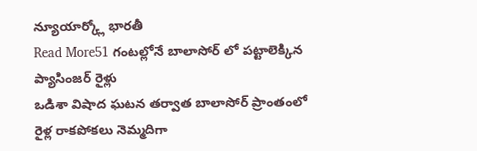న్యూయార్క్లో భారతీ
Read More51 గంటల్లోనే బాలాసోర్ లో పట్టాలెక్కిన ప్యాసింజర్ రైళ్లు
ఒడిశా విషాద ఘటన తర్వాత బాలాసోర్ ప్రాంతంలో రైళ్ల రాకపోకలు నెమ్మదిగా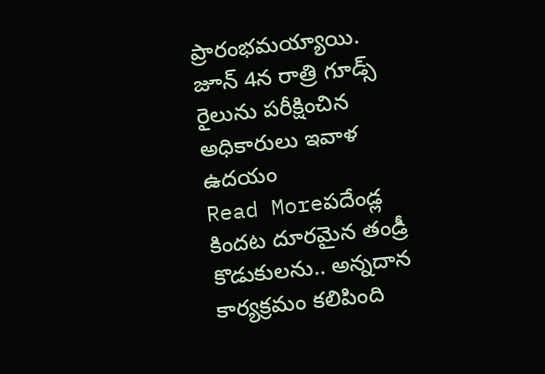ప్రారంభమయ్యాయి. జూన్ 4న రాత్రి గూడ్స్ రైలును పరీక్షించిన అధికారులు ఇవాళ ఉదయం
Read Moreపదేండ్ల కిందట దూరమైన తండ్రీ కొడుకులను.. అన్నదాన కార్యక్రమం కలిపింది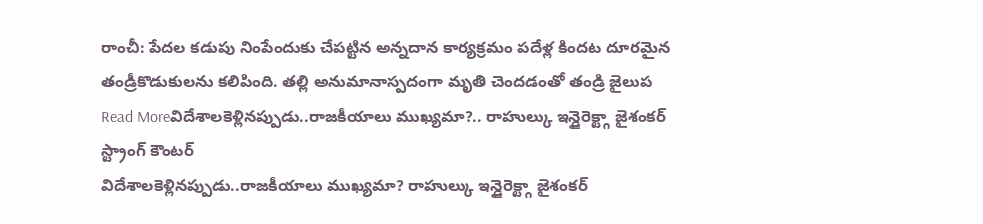రాంచీ: పేదల కడుపు నింపేందుకు చేపట్టిన అన్నదాన కార్యక్రమం పదేళ్ల కిందట దూరమైన తండ్రీకొడుకులను కలిపింది. తల్లి అనుమానాస్పదంగా మృతి చెందడంతో తండ్రి జైలుప
Read Moreవిదేశాలకెళ్లినప్పుడు..రాజకీయాలు ముఖ్యమా?.. రాహుల్కు ఇన్డైరెక్ట్గా జైశంకర్ స్ట్రాంగ్ కౌంటర్
విదేశాలకెళ్లినప్పుడు..రాజకీయాలు ముఖ్యమా? రాహుల్కు ఇన్డైరెక్ట్గా జైశంకర్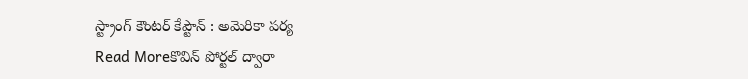స్ట్రాంగ్ కౌంటర్ కేప్టౌన్ : అమెరికా పర్య
Read Moreకొవిన్ పోర్టల్ ద్వారా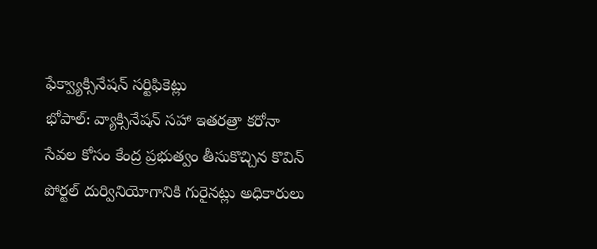ఫేక్వ్యాక్సినేషన్ సర్టిఫికెట్లు
భోపాల్: వ్యాక్సినేషన్ సహా ఇతరత్రా కరోనా సేవల కోసం కేంద్ర ప్రభుత్వం తీసుకొచ్చిన కొవిన్ పోర్టల్ దుర్వినియోగానికి గురైనట్లు అధికారులు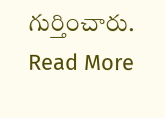గుర్తించారు.
Read More